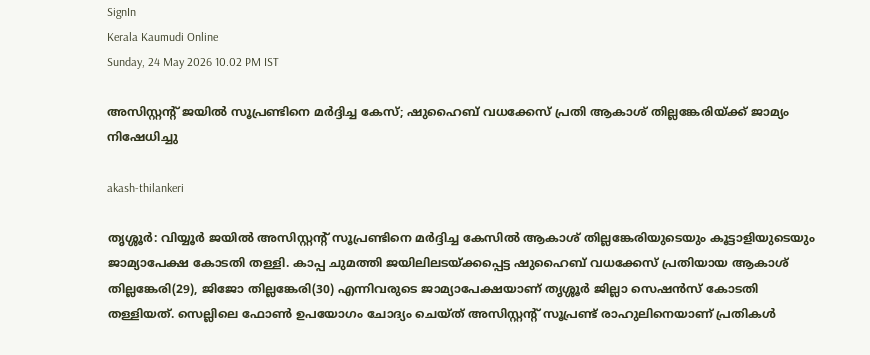SignIn
Kerala Kaumudi Online
Sunday, 24 May 2026 10.02 PM IST

അസിസ്റ്റന്റ് ജയിൽ സൂപ്രണ്ടിനെ മർദ്ദിച്ച കേസ്; ഷുഹൈബ് വധക്കേസ് പ്രതി ആകാശ് തില്ലങ്കേരിയ്ക്ക് ജാമ്യം നിഷേധിച്ചു

akash-thilankeri

തൃശ്ശൂർ: വിയ്യൂർ ജയിൽ അസിസ്റ്റന്റ് സൂപ്രണ്ടിനെ മർദ്ദിച്ച കേസിൽ ആകാശ് തില്ലങ്കേരിയുടെയും കൂട്ടാളിയുടെയും ജാമ്യാപേക്ഷ കോടതി തള്ളി. കാപ്പ ചുമത്തി ജയിലിലടയ്ക്കപ്പെട്ട ഷുഹൈബ് വധക്കേസ് പ്രതിയായ ആകാശ് തില്ലങ്കേരി(29), ജിജോ തില്ലങ്കേരി(30) എന്നിവരുടെ ജാമ്യാപേക്ഷയാണ് തൃശ്ശൂർ ജില്ലാ സെഷൻസ് കോടതി തള്ളിയത്. സെല്ലിലെ ഫോൺ ഉപയോഗം ചോദ്യം ചെയ്ത് അസിസ്റ്റന്റ് സൂപ്രണ്ട് രാഹുലിനെയാണ് പ്രതികൾ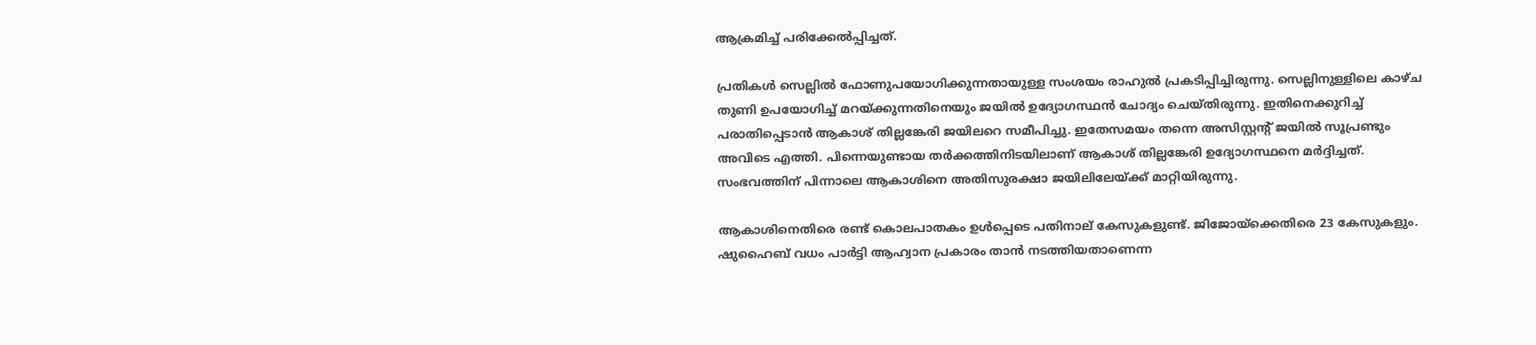ആക്രമിച്ച് പരിക്കേൽപ്പിച്ചത്.

പ്രതികൾ സെല്ലിൽ ഫോണുപയോഗിക്കുന്നതായുള്ള സംശയം രാഹുൽ പ്രകടിപ്പിച്ചിരുന്നു. സെല്ലിനുള്ളിലെ കാഴ്ച തുണി ഉപയോഗിച്ച് മറയ്ക്കുന്നതിനെയും ജയിൽ ഉദ്യോഗസ്ഥൻ ചോദ്യം ചെയ്തിരുന്നു. ഇതിനെക്കുറിച്ച് പരാതിപ്പെടാൻ ആകാശ് തില്ലങ്കേരി ജയിലറെ സമീപിച്ചു. ഇതേസമയം തന്നെ അസിസ്റ്റന്റ് ജയിൽ സൂപ്രണ്ടും അവിടെ എത്തി. പിന്നെയുണ്ടായ തർക്കത്തിനിടയിലാണ് ആകാശ് തില്ലങ്കേരി ഉദ്യോഗസ്ഥനെ മർദ്ദിച്ചത്. സംഭവത്തിന് പിന്നാലെ ആകാശിനെ അതിസുരക്ഷാ ജയിലിലേയ്ക്ക് മാറ്റിയിരുന്നു.

ആകാശിനെതിരെ രണ്ട് കൊലപാതകം ഉൾപ്പെടെ പതിനാല് കേസുകളുണ്ട്. ജിജോയ്‌ക്കെതിരെ 23 കേസുകളും. ഷുഹൈബ് വധം പാർട്ടി ആഹ്വാന പ്രകാരം താൻ നടത്തിയതാണെന്ന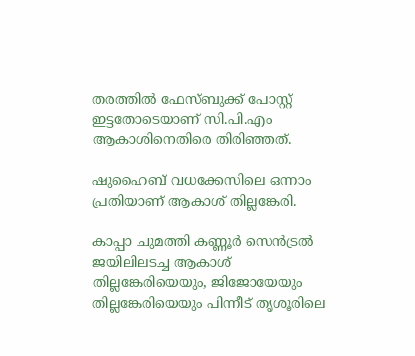തരത്തിൽ ഫേസ്ബുക്ക് പോസ്റ്റ് ഇട്ടതോടെയാണ് സി.പി.എം ആകാശിനെതിരെ തിരിഞ്ഞത്.

ഷുഹൈബ് വധക്കേസിലെ ഒന്നാം പ്രതിയാണ് ആകാശ് തില്ലങ്കേരി.

കാപ്പാ ചുമത്തി കണ്ണൂർ സെൻട്രൽ ജയിലിലടച്ച ആകാശ് തില്ലങ്കേരിയെയും, ജിജോയേയും തില്ലങ്കേരിയെയും പിന്നീട് തൃശൂരിലെ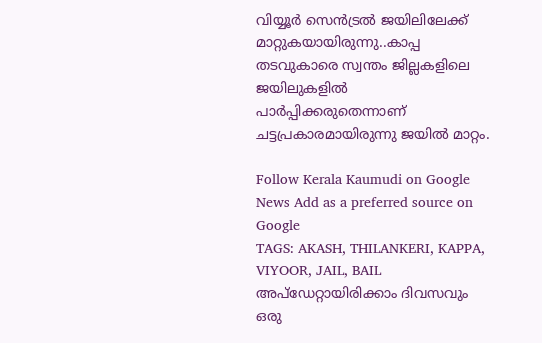വിയ്യൂർ സെൻട്രൽ ജയിലിലേക്ക് മാറ്റുകയായിരുന്നു..കാപ്പ തടവുകാരെ സ്വന്തം ജില്ലകളിലെ ജയിലുകളിൽ പാർപ്പിക്കരുതെന്നാണ് ചട്ടപ്രകാരമായിരുന്നു ജയിൽ മാറ്റം.

Follow Kerala Kaumudi on Google News Add as a preferred source on Google
TAGS: AKASH, THILANKERI, KAPPA, VIYOOR, JAIL, BAIL
അപ്ഡേറ്റായിരിക്കാം ദിവസവും
ഒരു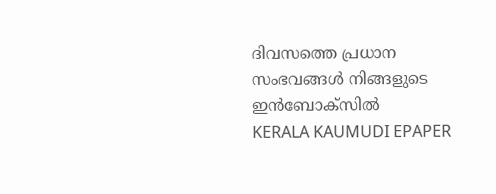ദിവസത്തെ പ്രധാന സംഭവങ്ങൾ നിങ്ങളുടെ ഇൻബോക്സിൽ
KERALA KAUMUDI EPAPER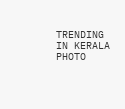TRENDING IN KERALA
PHOTO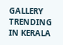GALLERY
TRENDING IN KERALA